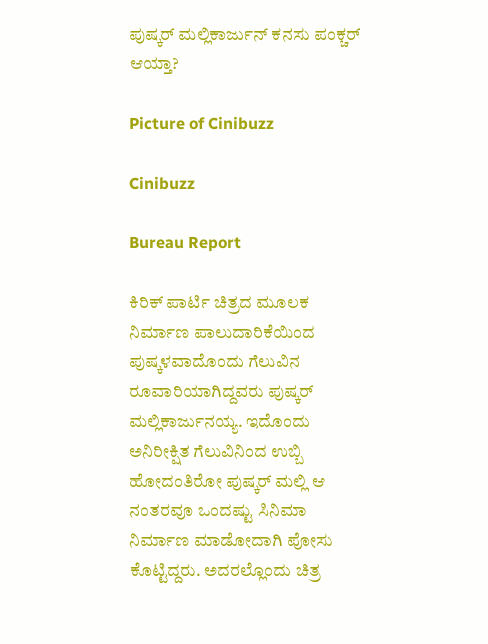ಪುಷ್ಕರ್ ಮಲ್ಲಿಕಾರ್ಜುನ್ ಕನಸು ಪಂಕ್ಚರ್ ಆಯ್ತಾ?

Picture of Cinibuzz

Cinibuzz

Bureau Report

ಕಿರಿಕ್ ಪಾರ್ಟಿ ಚಿತ್ರದ ಮೂಲಕ ನಿರ್ಮಾಣ ಪಾಲುದಾರಿಕೆಯಿಂದ ಪುಷ್ಕಳವಾದೊಂದು ಗೆಲುವಿನ ರೂವಾರಿಯಾಗಿದ್ದವರು ಪುಷ್ಕರ್ ಮಲ್ಲಿಕಾರ್ಜುನಯ್ಯ. ಇದೊಂದು ಅನಿರೀಕ್ಷಿತ ಗೆಲುವಿನಿಂದ ಉಬ್ಬಿ ಹೋದಂತಿರೋ ಪುಷ್ಕರ್ ಮಲ್ಲಿ ಆ ನಂತರವೂ ಒಂದಷ್ಟು ಸಿನಿಮಾ ನಿರ್ಮಾಣ ಮಾಡೋದಾಗಿ ಪೋಸು ಕೊಟ್ಟಿದ್ದರು. ಅದರಲ್ಲೊಂದು ಚಿತ್ರ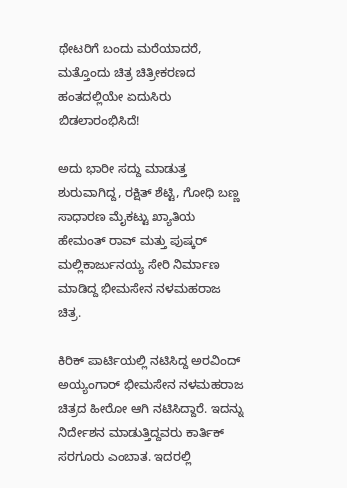ಥೇಟರಿಗೆ ಬಂದು ಮರೆಯಾದರೆ, ಮತ್ತೊಂದು ಚಿತ್ರ ಚಿತ್ರೀಕರಣದ ಹಂತದಲ್ಲಿಯೇ ಏದುಸಿರು ಬಿಡಲಾರಂಭಿಸಿದೆ!

ಅದು ಭಾರೀ ಸದ್ದು ಮಾಡುತ್ತ ಶುರುವಾಗಿದ್ದ, ರಕ್ಷಿತ್ ಶೆಟ್ಟಿ, ಗೋಧಿ ಬಣ್ಣ ಸಾಧಾರಣ ಮೈಕಟ್ಟು ಖ್ಯಾತಿಯ ಹೇಮಂತ್ ರಾವ್ ಮತ್ತು ಪುಷ್ಕರ್ ಮಲ್ಲಿಕಾರ್ಜುನಯ್ಯ ಸೇರಿ ನಿರ್ಮಾಣ ಮಾಡಿದ್ದ ಭೀಮಸೇನ ನಳಮಹರಾಜ ಚಿತ್ರ.

ಕಿರಿಕ್ ಪಾರ್ಟಿಯಲ್ಲಿ ನಟಿಸಿದ್ದ ಅರವಿಂದ್ ಅಯ್ಯಂಗಾರ್ ಭೀಮಸೇನ ನಳಮಹರಾಜ ಚಿತ್ರದ ಹೀರೋ ಆಗಿ ನಟಿಸಿದ್ದಾರೆ. ಇದನ್ನು ನಿರ್ದೇಶನ ಮಾಡುತ್ತಿದ್ದವರು ಕಾರ್ತಿಕ್ ಸರಗೂರು ಎಂಬಾತ. ಇದರಲ್ಲಿ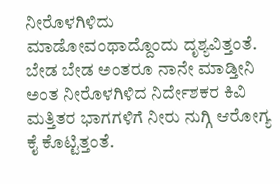ನೀರೊಳಗಿಳಿದು ಮಾಡೋವಂಥಾದ್ದೊಂದು ದೃಶ್ಯವಿತ್ತಂತೆ. ಬೇಡ ಬೇಡ ಅಂತರೂ ನಾನೇ ಮಾಡ್ತೀನಿ ಅಂತ ನೀರೊಳಗಿಳಿದ ನಿರ್ದೇಶಕರ ಕಿವಿ ಮತ್ತಿತರ ಭಾಗಗಳಿಗೆ ನೀರು ನುಗ್ಗಿ ಆರೋಗ್ಯ ಕೈ ಕೊಟ್ಟಿತ್ತಂತೆ.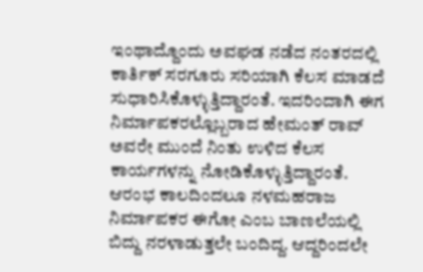ಇಂಥಾದ್ದೊಂದು ಅವಘಡ ನಡೆದ ನಂತರದಲ್ಲಿ ಕಾರ್ತಿಕ್ ಸರಗೂರು ಸರಿಯಾಗಿ ಕೆಲಸ ಮಾಡದೆ ಸುಧಾರಿಸಿಕೊಳ್ಳುತ್ತಿದ್ದಾರಂತೆ. ಇದರಿಂದಾಗಿ ಈಗ ನಿರ್ಮಾಪಕರಲ್ಲೊಬ್ಬರಾದ ಹೇಮಂತ್ ರಾವ್ ಅವರೇ ಮುಂದೆ ನಿಂತು ಉಳಿದ ಕೆಲಸ ಕಾರ್ಯಗಳನ್ನು ನೋಡಿಕೊಳ್ಳುತ್ತಿದ್ದಾರಂತೆ. ಆರಂಭ ಕಾಲದಿಂದಲೂ ನಳಮಹರಾಜ ನಿರ್ಮಾಪಕರ ಈಗೋ ಎಂಬ ಬಾಣಲೆಯಲ್ಲಿ ಬಿದ್ದು ನರಳಾಡುತ್ತಲೇ ಬಂದಿದ್ದ. ಆದ್ದರಿಂದಲೇ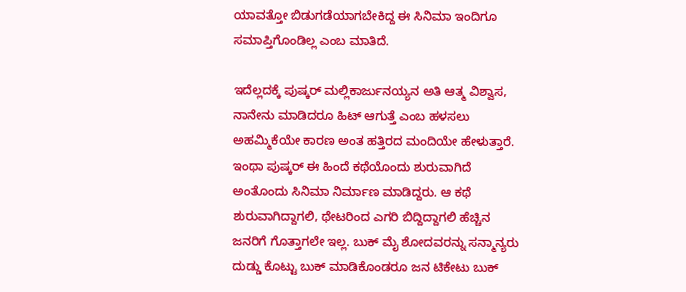ಯಾವತ್ತೋ ಬಿಡುಗಡೆಯಾಗಬೇಕಿದ್ದ ಈ ಸಿನಿಮಾ ಇಂದಿಗೂ ಸಮಾಪ್ತಿಗೊಂಡಿಲ್ಲ ಎಂಬ ಮಾತಿದೆ.

ಇದೆಲ್ಲದಕ್ಕೆ ಪುಷ್ಕರ್ ಮಲ್ಲಿಕಾರ್ಜುನಯ್ಯನ ಅತಿ ಆತ್ಮ ವಿಶ್ವಾಸ, ನಾನೇನು ಮಾಡಿದರೂ ಹಿಟ್ ಆಗುತ್ತೆ ಎಂಬ ಹಳಸಲು ಅಹಮ್ಮಿಕೆಯೇ ಕಾರಣ ಅಂತ ಹತ್ತಿರದ ಮಂದಿಯೇ ಹೇಳುತ್ತಾರೆ. ಇಂಥಾ ಪುಷ್ಕರ್ ಈ ಹಿಂದೆ ಕಥೆಯೊಂದು ಶುರುವಾಗಿದೆ ಅಂತೊಂದು ಸಿನಿಮಾ ನಿರ್ಮಾಣ ಮಾಡಿದ್ದರು. ಆ ಕಥೆ ಶುರುವಾಗಿದ್ದಾಗಲಿ, ಥೇಟರಿಂದ ಎಗರಿ ಬಿದ್ದಿದ್ದಾಗಲಿ ಹೆಚ್ಚಿನ ಜನರಿಗೆ ಗೊತ್ತಾಗಲೇ ಇಲ್ಲ. ಬುಕ್ ಮೈ ಶೋದವರನ್ನು ಸನ್ಮಾನ್ಯರು ದುಡ್ಡು ಕೊಟ್ಟು ಬುಕ್ ಮಾಡಿಕೊಂಡರೂ ಜನ ಟಿಕೇಟು ಬುಕ್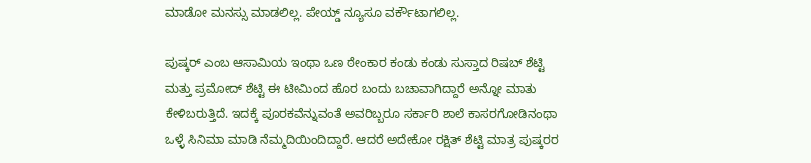ಮಾಡೋ ಮನಸ್ಸು ಮಾಡಲಿಲ್ಲ. ಪೇಯ್ಡ್ ನ್ಯೂಸೂ ವರ್ಕೌಟಾಗಲಿಲ್ಲ.

ಪುಷ್ಕರ್ ಎಂಬ ಆಸಾಮಿಯ ಇಂಥಾ ಒಣ ಠೇಂಕಾರ ಕಂಡು ಕಂಡು ಸುಸ್ತಾದ ರಿಷಬ್ ಶೆಟ್ಟಿ ಮತ್ತು ಪ್ರಮೋದ್ ಶೆಟ್ಟಿ ಈ ಟೀಮಿಂದ ಹೊರ ಬಂದು ಬಚಾವಾಗಿದ್ದಾರೆ ಅನ್ನೋ ಮಾತು ಕೇಳಿಬರುತ್ತಿದೆ. ಇದಕ್ಕೆ ಪೂರಕವೆನ್ನುವಂತೆ ಅವರಿಬ್ಬರೂ ಸರ್ಕಾರಿ ಶಾಲೆ ಕಾಸರಗೋಡಿನಂಥಾ ಒಳ್ಳೆ ಸಿನಿಮಾ ಮಾಡಿ ನೆಮ್ಮದಿಯಿಂದಿದ್ದಾರೆ. ಆದರೆ ಅದೇಕೋ ರಕ್ಷಿತ್ ಶೆಟ್ಟಿ ಮಾತ್ರ ಪುಷ್ಕರರ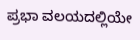ಪ್ರಭಾ ವಲಯದಲ್ಲಿಯೇ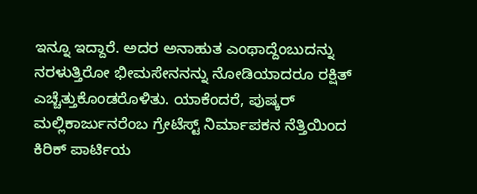ಇನ್ನೂ ಇದ್ದಾರೆ. ಅದರ ಅನಾಹುತ ಎಂಥಾದ್ದೆಂಬುದನ್ನು ನರಳುತ್ತಿರೋ ಭೀಮಸೇನನನ್ನು ನೋಡಿಯಾದರೂ ರಕ್ಷಿತ್ ಎಚ್ಚೆತ್ತುಕೊಂಡರೊಳಿತು. ಯಾಕೆಂದರೆ, ಪುಷ್ಕರ್ ಮಲ್ಲಿಕಾರ್ಜುನರೆಂಬ ಗ್ರೇಟೆಸ್ಟ್ ನಿರ್ಮಾಪಕನ ನೆತ್ತಿಯಿಂದ ಕಿರಿಕ್ ಪಾರ್ಟಿಯ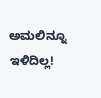ಅಮಲಿನ್ನೂ ಇಳಿದಿಲ್ಲ!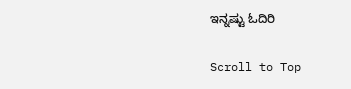ಇನ್ನಷ್ಟು ಓದಿರಿ

Scroll to Top